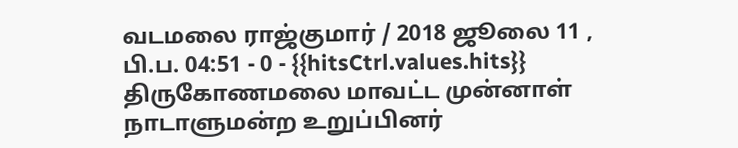வடமலை ராஜ்குமார் / 2018 ஜூலை 11 , பி.ப. 04:51 - 0 - {{hitsCtrl.values.hits}}
திருகோணமலை மாவட்ட முன்னாள் நாடாளுமன்ற உறுப்பினர்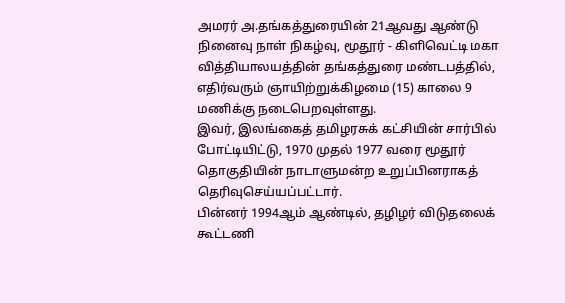அமரர் அ.தங்கத்துரையின் 21ஆவது ஆண்டு நினைவு நாள் நிகழ்வு, மூதூர் - கிளிவெட்டி மகா வித்தியாலயத்தின் தங்கத்துரை மண்டபத்தில், எதிர்வரும் ஞாயிற்றுக்கிழமை (15) காலை 9 மணிக்கு நடைபெறவுள்ளது.
இவர், இலங்கைத் தமிழரசுக் கட்சியின் சார்பில் போட்டியிட்டு, 1970 முதல் 1977 வரை மூதூர் தொகுதியின் நாடாளுமன்ற உறுப்பினராகத் தெரிவுசெய்யப்பட்டார்.
பின்னர் 1994ஆம் ஆண்டில், தழிழர் விடுதலைக் கூட்டணி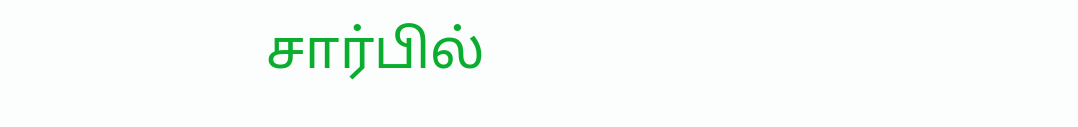சார்பில்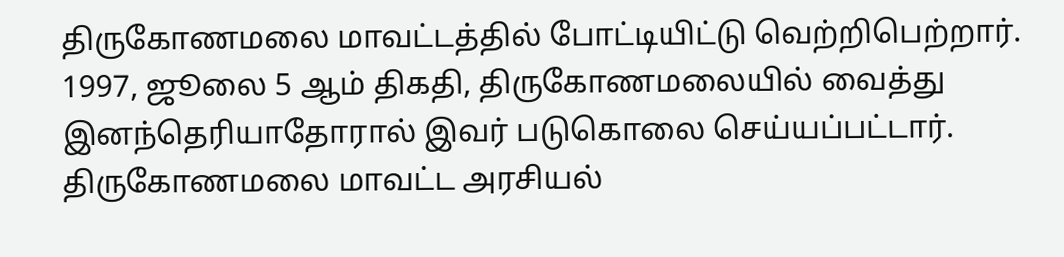திருகோணமலை மாவட்டத்தில் போட்டியிட்டு வெற்றிபெற்றார். 1997, ஜூலை 5 ஆம் திகதி, திருகோணமலையில் வைத்து இனந்தெரியாதோரால் இவர் படுகொலை செய்யப்பட்டார்.
திருகோணமலை மாவட்ட அரசியல்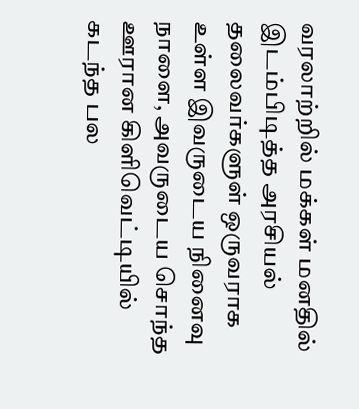வரலாற்றில் மக்கள் மனதில் இடம்பிடித்த அரசியல் தலைவர்களுள் ஒருவராக உள்ள இவருடைய நினைவு நாளை, அவருடைய சொந்த ஊரான கிளிவெட்டியில் கடந்த பல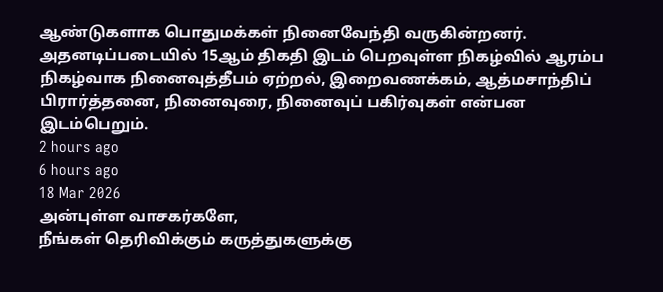ஆண்டுகளாக பொதுமக்கள் நினைவேந்தி வருகின்றனர்.
அதனடிப்படையில் 15ஆம் திகதி இடம் பெறவுள்ள நிகழ்வில் ஆரம்ப நிகழ்வாக நினைவுத்தீபம் ஏற்றல், இறைவணக்கம், ஆத்மசாந்திப் பிரார்த்தனை, நினைவுரை, நினைவுப் பகிர்வுகள் என்பன இடம்பெறும்.
2 hours ago
6 hours ago
18 Mar 2026
அன்புள்ள வாசகர்களே,
நீங்கள் தெரிவிக்கும் கருத்துகளுக்கு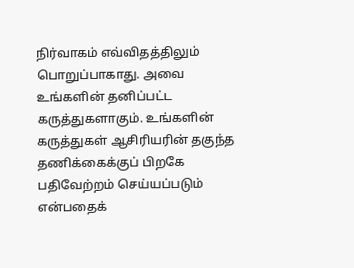நிர்வாகம் எவ்விதத்திலும் பொறுப்பாகாது. அவை உங்களின் தனிப்பட்ட கருத்துகளாகும். உங்களின் கருத்துகள் ஆசிரியரின் தகுந்த தணிக்கைக்குப் பிறகே பதிவேற்றம் செய்யப்படும் என்பதைக்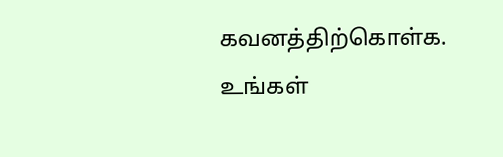கவனத்திற்கொள்க. உங்கள்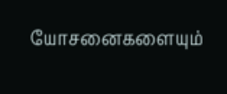யோசனைகளையும்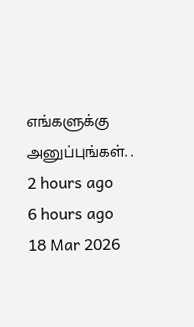எங்களுக்கு அனுப்புங்கள். .
2 hours ago
6 hours ago
18 Mar 2026